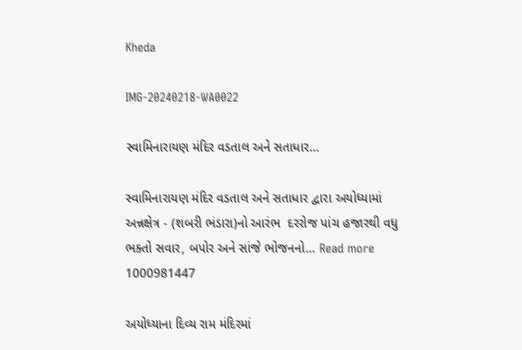Kheda

IMG-20240218-WA0022

સ્વામિનારાયણ મંદિર વડતાલ અને સતાધાર…

સ્વામિનારાયણ મંદિર વડતાલ અને સતાધાર દ્વારા અયોધ્યામાં અન્નક્ષેત્ર - (શબરી ભંડારા)નો આરંભ  દરરોજ પાંચ હજારથી વધુ ભક્તો સવાર, બપોર અને સાંજે ભોજનનો… Read more
1000981447

અયોધ્યાના દિવ્ય રામ મંદિરમાં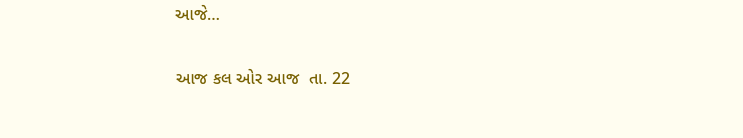આજે…

આજ કલ ઓર આજ  તા. 22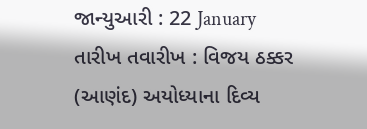જાન્યુઆરી : 22 January  તારીખ તવારીખ : વિજય ઠક્કર (આણંદ) અયોધ્યાના દિવ્ય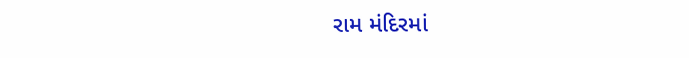રામ મંદિરમાં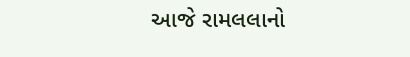આજે રામલલાનો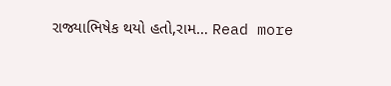રાજ્યાભિષેક થયો હતો,રામ… Read more